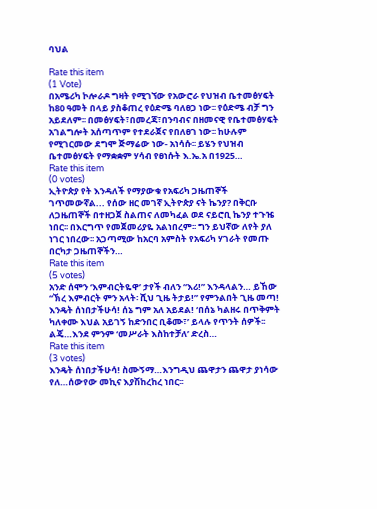ባህል

Rate this item
(1 Vote)
በአሜሪካ ኮሎራዶ ግዛት የሚገኘው የአውሮራ የህዝብ ቤተመፅሃፍት ከ80 ዓመት በላይ ያስቆጠረ የዕድሜ ባለፀጋ ነው፡፡ የዕድሜ ብቻ ግን አይደለም፡፡ በመፅሃፍት፣በመረጃ፣በንባብና በዘመናዊ የቤተመፅሃፍት አገልግሎት አሰጣጥም የተደራጀና የበለፀገ ነው፡፡ ከሁሉም የሚገርመው ደግሞ ጅማሬው ነው- አነሳሱ፡፡ ይሄን የህዝብ ቤተመፅሃፍት የማቋቋም ሃሳብ የፀነሱት እ.ኤ.አ በ1925…
Rate this item
(0 votes)
ኢትዮጵያ የት እንዳለች የማያውቁ የአፍሪካ ጋዜጠኞች ገጥመውኛል... የሰው ዘር መገኛ ኢትዮጵያ ናት ኬንያ? በቅርቡ ለጋዜጠኞች በተዘጋጀ ስልጠና ለመካፈል ወደ ናይሮቢ ኬንያ ተጉዤ ነበር፡፡ በእርግጥ የመጀመሪያዬ አልነበረም፡፡ ግን ይህኛው ለየት ያለ ነገር ነበረው፡፡ አጋጣሚው ከአርባ አምስት የአፍሪካ ሃገራት የመጡ በርካታ ጋዜጠኞችን…
Rate this item
(5 votes)
አንድ ሰሞን ‘እምብርትዬዋ’ ታየች ብለን “እሪ!” እንዳላልን… ይኸው “ኽረ እምብርት ምን አላት፡ ሺህ ጊዜ ትታይ!” የምንልበት ጊዜ መጣ! እንዴት ሰነበታችሁሳ! ሰኔ ግም አለ አይደል! ‘በሰኔ ካልዘሩ በጥቅምት ካለቀሙ እህል አይገኝ ከድንበር ቢቆሙ፣’ ይላሉ የጥንት ሰዎች፡፡ ልጄ…እንደ ምንም ‘መሥራት እስከተቻለ’ ድረስ…
Rate this item
(3 votes)
እንዴት ሰነበታችሁሳ! ስሙኝማ…እንግዲህ ጨዋታን ጨዋታ ያነሳው የለ…ሰውየው መኪና እያሽከረከረ ነበር፡፡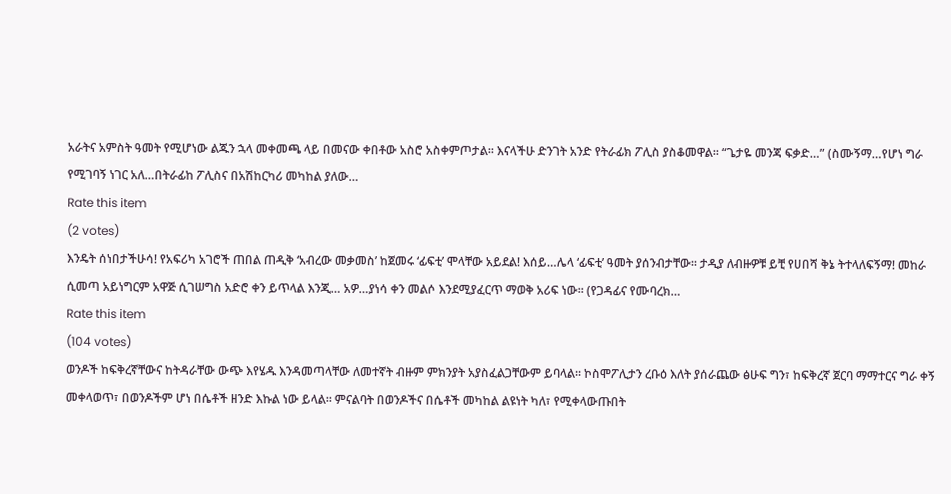አራትና አምስት ዓመት የሚሆነው ልጁን ኋላ መቀመጫ ላይ በመናው ቀበቶው አስሮ አስቀምጦታል፡፡ እናላችሁ ድንገት አንድ የትራፊክ ፖሊስ ያስቆመዋል፡፡ “ጌታዬ መንጃ ፍቃድ…” (ስሙኝማ…የሆነ ግራ የሚገባኝ ነገር አለ…በትራፊከ ፖሊስና በአሽከርካሪ መካከል ያለው…
Rate this item
(2 votes)
እንዴት ሰነበታችሁሳ! የአፍሪካ አገሮች ጠበል ጠዲቅ ‘አብረው መቃመስ’ ከጀመሩ ‘ፊፍቲ’ ሞላቸው አይደል! እሰይ…ሌላ ‘ፊፍቲ’ ዓመት ያሰንብታቸው፡፡ ታዲያ ለብዙዎቹ ይቺ የሀበሻ ቅኔ ትተላለፍኝማ! መከራ ሲመጣ አይነግርም አዋጅ ሲገሠግስ አድሮ ቀን ይጥላል እንጂ… አዎ…ያነሳ ቀን መልሶ እንደሚያፈርጥ ማወቅ አሪፍ ነው፡፡ (የጋዳፊና የሙባረክ…
Rate this item
(104 votes)
ወንዶች ከፍቅረኛቸውና ከትዳራቸው ውጭ እየሄዱ እንዳመጣላቸው ለመተኛት ብዙም ምክንያት አያስፈልጋቸውም ይባላል። ኮስሞፖሊታን ረቡዕ እለት ያሰራጨው ፅሁፍ ግን፣ ከፍቅረኛ ጀርባ ማማተርና ግራ ቀኝ መቀላወጥ፣ በወንዶችም ሆነ በሴቶች ዘንድ እኩል ነው ይላል። ምናልባት በወንዶችና በሴቶች መካከል ልዩነት ካለ፣ የሚቀላውጡበት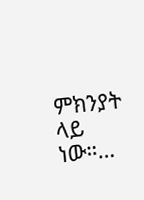ምክንያት ላይ ነው።…